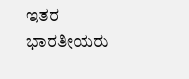ಇತರ ಭಾರತೀಯರು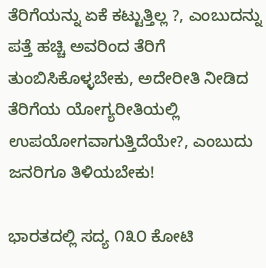ತೆರಿಗೆಯನ್ನು ಏಕೆ ಕಟ್ಟುತ್ತಿಲ್ಲ ?, ಎಂಬುದನ್ನು ಪತ್ತೆ ಹಚ್ಚಿ ಅವರಿಂದ ತೆರಿಗೆ ತುಂಬಿಸಿಕೊಳ್ಳಬೇಕು, ಅದೇರೀತಿ ನೀಡಿದ ತೆರಿಗೆಯ ಯೋಗ್ಯರೀತಿಯಲ್ಲಿ ಉಪಯೋಗವಾಗುತ್ತಿದೆಯೇ?, ಎಂಬುದು ಜನರಿಗೂ ತಿಳಿಯಬೇಕು!

ಭಾರತದಲ್ಲಿ ಸದ್ಯ ೧೩೦ ಕೋಟಿ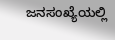ಜನಸಂಖ್ಯೆಯಲ್ಲಿ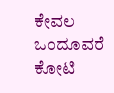ಕೇವಲ ಒಂದೂವರೆ ಕೋಟಿ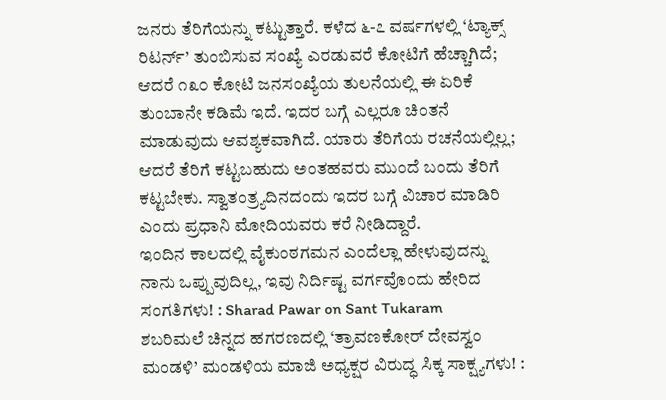ಜನರು ತೆರಿಗೆಯನ್ನು ಕಟ್ಟುತ್ತಾರೆ. ಕಳೆದ ೬-೭ ವರ್ಷಗಳಲ್ಲಿ ‘ಟ್ಯಾಕ್ಸ್ ರಿಟರ್ನ್’ ತುಂಬಿಸುವ ಸಂಖ್ಯೆ ಎರಡುವರೆ ಕೋಟಿಗೆ ಹೆಚ್ಚಾಗಿದೆ; ಆದರೆ ೧೩೦ ಕೋಟಿ ಜನಸಂಖ್ಯೆಯ ತುಲನೆಯಲ್ಲಿ ಈ ಏರಿಕೆ ತುಂಬಾನೇ ಕಡಿಮೆ ಇದೆ. ಇದರ ಬಗ್ಗೆ ಎಲ್ಲರೂ ಚಿಂತನೆ ಮಾಡುವುದು ಆವಶ್ಯಕವಾಗಿದೆ. ಯಾರು ತೆರಿಗೆಯ ರಚನೆಯಲ್ಲಿಲ್ಲ; ಆದರೆ ತೆರಿಗೆ ಕಟ್ಟಬಹುದು ಅಂತಹವರು ಮುಂದೆ ಬಂದು ತೆರಿಗೆ ಕಟ್ಟಬೇಕು. ಸ್ವಾತಂತ್ರ್ಯದಿನದಂದು ಇದರ ಬಗ್ಗೆ ವಿಚಾರ ಮಾಡಿರಿ ಎಂದು ಪ್ರಧಾನಿ ಮೋದಿಯವರು ಕರೆ ನೀಡಿದ್ದಾರೆ.
ಇಂದಿನ ಕಾಲದಲ್ಲಿ ವೈಕುಂಠಗಮನ ಎಂದೆಲ್ಲಾ ಹೇಳುವುದನ್ನು ನಾನು ಒಪ್ಪುವುದಿಲ್ಲ, ಇವು ನಿರ್ದಿಷ್ಟ ವರ್ಗವೊಂದು ಹೇರಿದ ಸಂಗತಿಗಳು! : Sharad Pawar on Sant Tukaram
ಶಬರಿಮಲೆ ಚಿನ್ನದ ಹಗರಣದಲ್ಲಿ ‘ತ್ರಾವಣಕೋರ್ ದೇವಸ್ವಂ ಮಂಡಳಿ’ ಮಂಡಳಿಯ ಮಾಜಿ ಅಧ್ಯಕ್ಷರ ವಿರುದ್ಧ ಸಿಕ್ಕ ಸಾಕ್ಷ್ಯಗಳು! :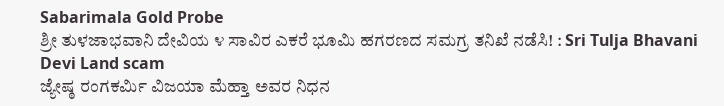Sabarimala Gold Probe
ಶ್ರೀ ತುಳಜಾಭವಾನಿ ದೇವಿಯ ೪ ಸಾವಿರ ಎಕರೆ ಭೂಮಿ ಹಗರಣದ ಸಮಗ್ರ ತನಿಖೆ ನಡೆಸಿ! : Sri Tulja Bhavani Devi Land scam
ಜ್ಯೇಷ್ಠ ರಂಗಕರ್ಮಿ ವಿಜಯಾ ಮೆಹ್ತಾ ಅವರ ನಿಧನ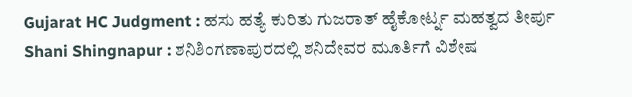Gujarat HC Judgment : ಹಸು ಹತ್ಯೆ ಕುರಿತು ಗುಜರಾತ್ ಹೈಕೋರ್ಟ್ನ ಮಹತ್ವದ ತೀರ್ಪು
Shani Shingnapur : ಶನಿಶಿಂಗಣಾಪುರದಲ್ಲಿ ಶನಿದೇವರ ಮೂರ್ತಿಗೆ ವಿಶೇಷ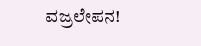ವಜ್ರಲೇಪನ!